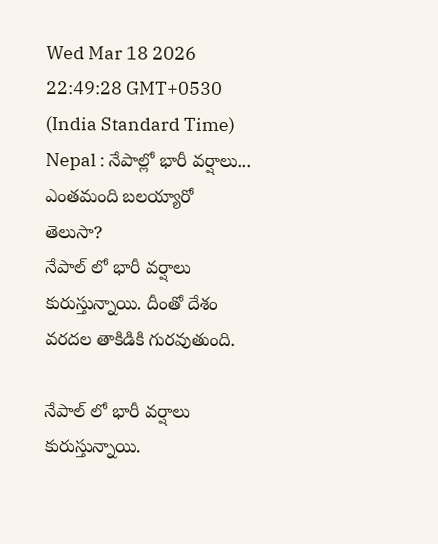Wed Mar 18 2026 22:49:28 GMT+0530 (India Standard Time)
Nepal : నేపాల్లో భారీ వర్షాలు... ఎంతమంది బలయ్యారో తెలుసా?
నేపాల్ లో భారీ వర్షాలు కురుస్తున్నాయి. దీంతో దేశం వరదల తాకిడికి గురవుతుంది.

నేపాల్ లో భారీ వర్షాలు కురుస్తున్నాయి.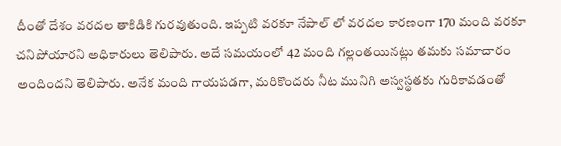దీంతో దేశం వరదల తాకిడికి గురవుతుంది. ఇప్పటి వరకూ నేపాల్ లో వరదల కారణంగా 170 మంది వరకూ చనిపోయారని అధికారులు తెలిపారు. అదే సమయంలో 42 మంది గల్లంతయినట్లు తమకు సమాచారం అందిందని తెలిపారు. అనేక మంది గాయపడగా, మరికొందరు నీట మునిగి అస్వస్థతకు గురికావడంతో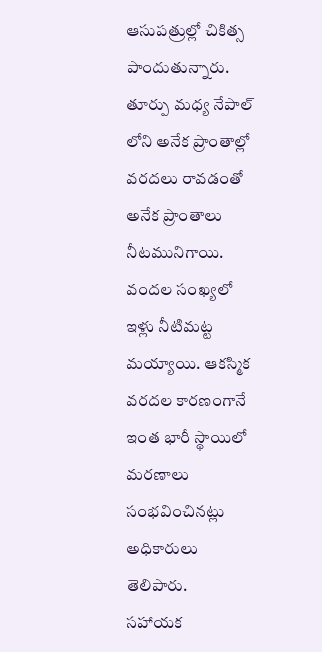ఆసుపత్రుల్లో చికిత్స పాందుతున్నారు. తూర్పు మధ్య నేపాల్ లోని అనేక ప్రాంతాల్లో వరదలు రావడంతో అనేక ప్రాంతాలు నీటమునిగాయి. వందల సంఖ్యలో ఇళ్లు నీటిమట్ట మయ్యాయి. ఆకస్మిక వరదల కారణంగానే ఇంత భారీ స్థాయిలో మరణాలు సంభవించినట్లు అధికారులు తెలిపారు.
సహాయక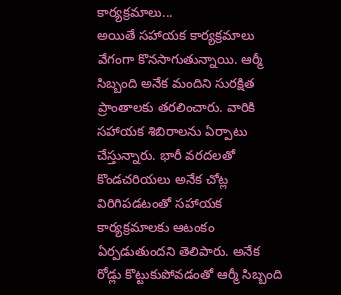కార్యక్రమాలు...
అయితే సహాయక కార్యక్రమాలు వేగంగా కొనసాగుతున్నాయి. ఆర్మీ సిబ్బంది అనేక మందిని సురక్షిత ప్రాంతాలకు తరలించారు. వారికి సహాయక శిబిరాలను ఏర్పాటు చేస్తున్నారు. భారీ వరదలతో కొండచరియలు అనేక చోట్ల విరిగిపడటంతో సహాయక కార్యక్రమాలకు ఆటంకం ఏర్పడుతుందని తెలిపారు. అనేక రోడ్లు కొట్టుకుపోవడంతో ఆర్మీ సిబ్బంది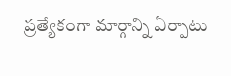ప్రత్యేకంగా మార్గాన్ని ఏర్పాటు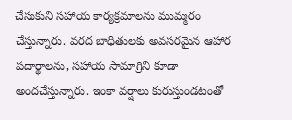చేసుకుని సహాయ కార్యక్రమాలను ముమ్మరం చేస్తున్నారు. వరద బాధితులకు అవసరమైన ఆహార పదార్థాలను, సహాయ సామాగ్రిని కూడా అందచేస్తున్నారు. ఇంకా వర్షాలు కురుస్తుండటంతో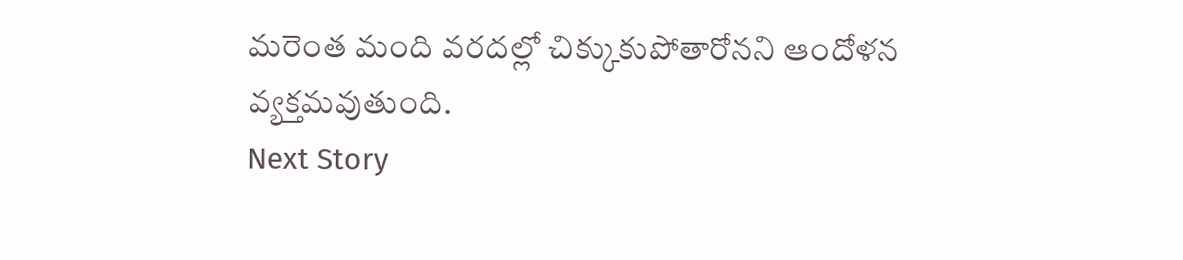మరెంత మంది వరదల్లో చిక్కుకుపోతారోనని ఆందోళన వ్యక్తమవుతుంది.
Next Story